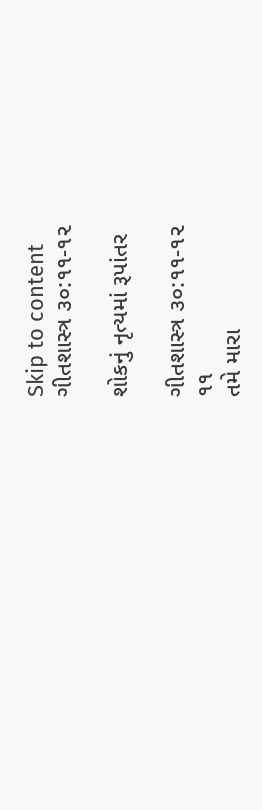Skip to content
ગીતશાસ્ત્ર ૩૦:૧૧-૧૨

શોકનું નૃત્યમાં રૂપાંતર

ગીતશાસ્ત્ર ૩૦:૧૧-૧૨
૧૧
તમે મારા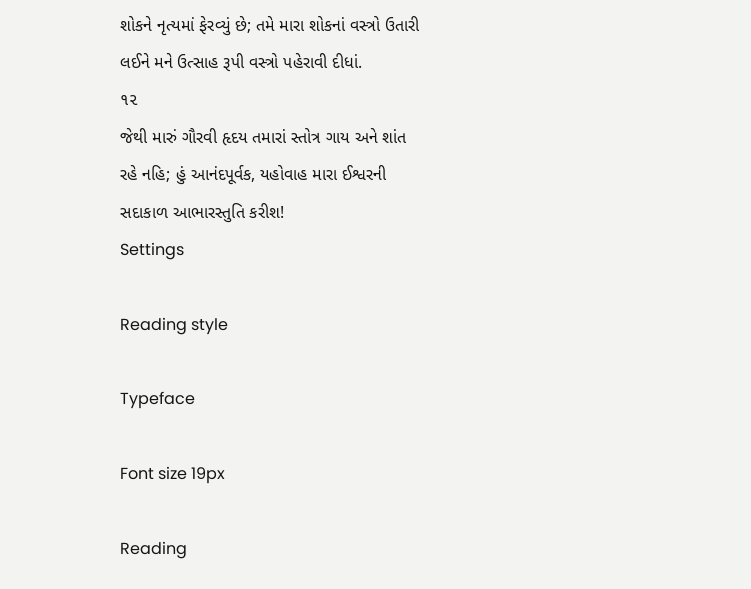શોકને નૃત્યમાં ફેરવ્યું છે; તમે મારા શોકનાં વસ્ત્રો ઉતારી લઈને મને ઉત્સાહ રૂપી વસ્ત્રો પહેરાવી દીધાં.
૧૨
જેથી મારું ગૌરવી હૃદય તમારાં સ્તોત્ર ગાય અને શાંત રહે નહિ; હું આનંદપૂર્વક, યહોવાહ મારા ઈશ્વરની સદાકાળ આભારસ્તુતિ કરીશ!
Settings

Reading style

Typeface

Font size 19px

Reading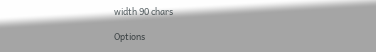width 90 chars

Options